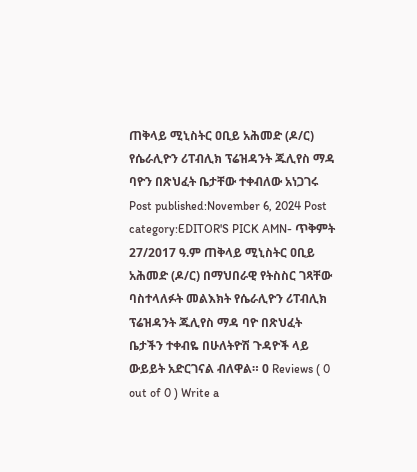ጠቅላይ ሚኒስትር ዐቢይ አሕመድ (ዶ/ር) የሴራሊዮን ሪፐብሊክ ፕሬዝዳንት ጁሊየስ ማዳ ባዮን በጽህፈት ቤታቸው ተቀብለው አነጋገሩ Post published:November 6, 2024 Post category:EDITOR'S PICK AMN- ጥቅምት 27/2017 ዓ.ም ጠቅላይ ሚኒስትር ዐቢይ አሕመድ (ዶ/ር) በማህበራዊ የትስስር ገጻቸው ባስተላለፉት መልእክት የሴራሊዮን ሪፐብሊክ ፕሬዝዳንት ጁሊየስ ማዳ ባዮ በጽህፈት ቤታችን ተቀብዬ በሁለትዮሽ ጉዳዮች ላይ ውይይት አድርገናል ብለዋል። 0 Reviews ( 0 out of 0 ) Write a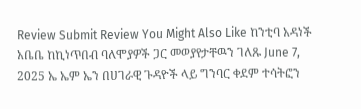Review Submit Review You Might Also Like ከንቲባ አዳነች አቤቤ ከኪነጥበብ ባለሞያዎች ጋር መወያየታቸዉን ገለጹ June 7, 2025 ኤ ኤም ኤን በሀገራዊ ጉዳዮች ላይ ግንባር ቀደም ተሳትፎን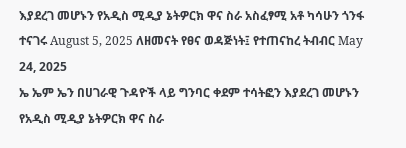እያደረገ መሆኑን የአዲስ ሚዲያ ኔትዎርክ ዋና ስራ አስፈፃሚ አቶ ካሳሁን ጎንፋ ተናገሩ August 5, 2025 ለዘመናት የፀና ወዳጅነት፤ የተጠናከረ ትብብር May 24, 2025
ኤ ኤም ኤን በሀገራዊ ጉዳዮች ላይ ግንባር ቀደም ተሳትፎን እያደረገ መሆኑን የአዲስ ሚዲያ ኔትዎርክ ዋና ስራ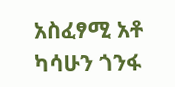አስፈፃሚ አቶ ካሳሁን ጎንፋ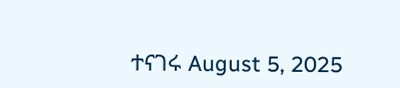ተናገሩ August 5, 2025